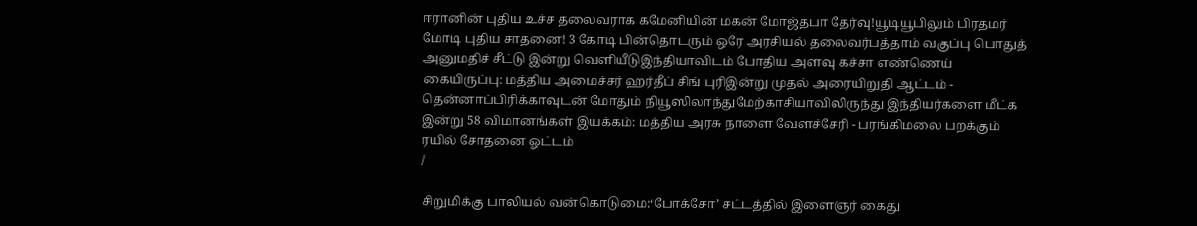ஈரானின் புதிய உச்ச தலைவராக கமேனியின் மகன் மோஜ்தபா தேர்வு!யூடியூபிலும் பிரதமர் மோடி புதிய சாதனை! 3 கோடி பின்தொடரும் ஒரே அரசியல் தலைவர்பத்தாம் வகுப்பு பொதுத் அனுமதிச் சீட்டு இன்று வெளியீடுஇந்தியாவிடம் போதிய அளவு கச்சா எண்ணெய் கையிருப்பு: மத்திய அமைச்சர் ஹர்தீப் சிங் புரிஇன்று முதல் அரையிறுதி ஆட்டம் - தென்னாப்பிரிக்காவுடன் மோதும் நியூஸிலாந்துமேற்காசியாவிலிருந்து இந்தியர்களை மீட்க இன்று 58 விமானங்கள் இயக்கம்: மத்திய அரசு நாளை வேளச்சேரி - பரங்கிமலை பறக்கும் ரயில் சோதனை ஓட்டம்
/

சிறுமிக்கு பாலியல் வன்கொடுமை:‘போக்சோ’ சட்டத்தில் இளைஞர் கைது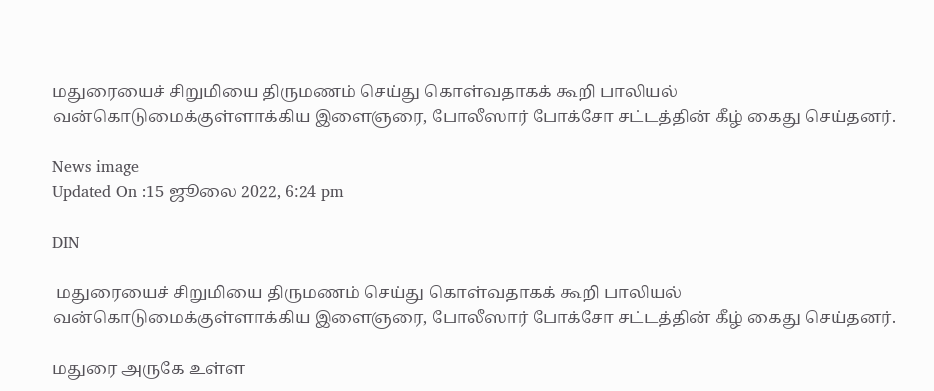மதுரையைச் சிறுமியை திருமணம் செய்து கொள்வதாகக் கூறி பாலியல் வன்கொடுமைக்குள்ளாக்கிய இளைஞரை, போலீஸார் போக்சோ சட்டத்தின் கீழ் கைது செய்தனர்.

News image
Updated On :15 ஜூலை 2022, 6:24 pm

DIN

 மதுரையைச் சிறுமியை திருமணம் செய்து கொள்வதாகக் கூறி பாலியல் வன்கொடுமைக்குள்ளாக்கிய இளைஞரை, போலீஸார் போக்சோ சட்டத்தின் கீழ் கைது செய்தனர்.

மதுரை அருகே உள்ள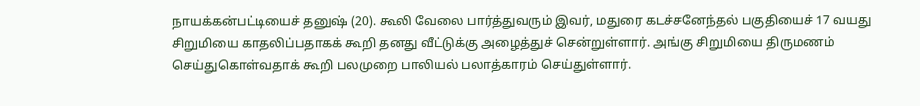நாயக்கன்பட்டியைச் தனுஷ் (20). கூலி வேலை பார்த்துவரும் இவர், மதுரை கடச்சனேந்தல் பகுதியைச் 17 வயது சிறுமியை காதலிப்பதாகக் கூறி தனது வீட்டுக்கு அழைத்துச் சென்றுள்ளார். அங்கு சிறுமியை திருமணம் செய்துகொள்வதாக் கூறி பலமுறை பாலியல் பலாத்காரம் செய்துள்ளார்.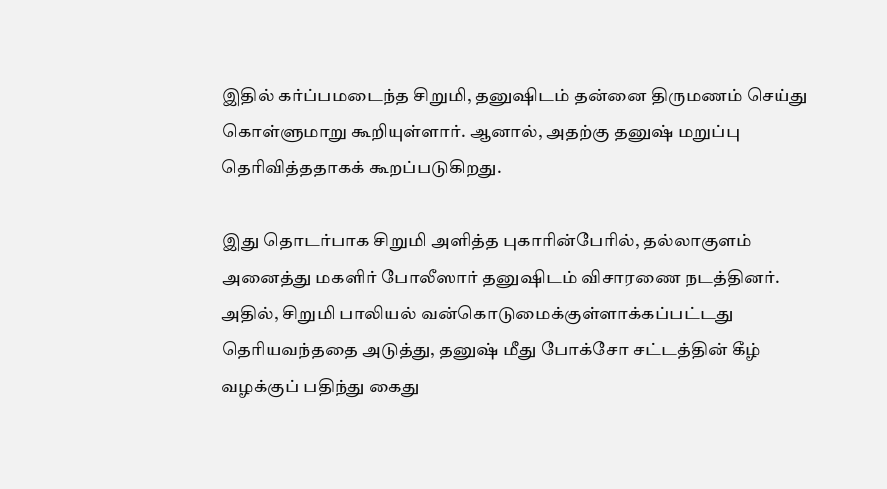இதில் கர்ப்பமடைந்த சிறுமி, தனுஷிடம் தன்னை திருமணம் செய்து கொள்ளுமாறு கூறியுள்ளார். ஆனால், அதற்கு தனுஷ் மறுப்பு தெரிவித்ததாகக் கூறப்படுகிறது.

இது தொடர்பாக சிறுமி அளித்த புகாரின்பேரில், தல்லாகுளம் அனைத்து மகளிர் போலீஸார் தனுஷிடம் விசாரணை நடத்தினர். அதில், சிறுமி பாலியல் வன்கொடுமைக்குள்ளாக்கப்பட்டது தெரியவந்ததை அடுத்து, தனுஷ் மீது போக்சோ சட்டத்தின் கீழ் வழக்குப் பதிந்து கைது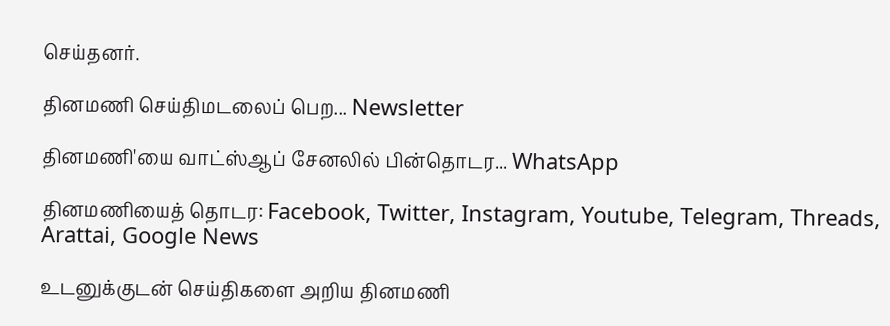செய்தனர்.

தினமணி செய்திமடலைப் பெற... Newsletter

தினமணி'யை வாட்ஸ்ஆப் சேனலில் பின்தொடர... WhatsApp

தினமணியைத் தொடர: Facebook, Twitter, Instagram, Youtube, Telegram, Threads, Arattai, Google News

உடனுக்குடன் செய்திகளை அறிய தினமணி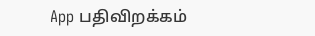App பதிவிறக்கம்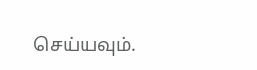செய்யவும்.